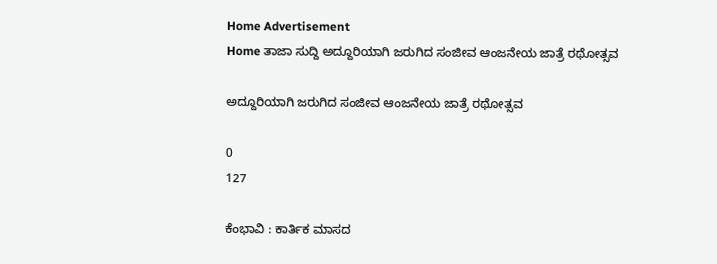Home Advertisement
Home ತಾಜಾ ಸುದ್ದಿ ಅದ್ದೂರಿಯಾಗಿ ಜರುಗಿದ ಸಂಜೀವ ಆಂಜನೇಯ ಜಾತ್ರೆ ರಥೋತ್ಸವ

ಅದ್ದೂರಿಯಾಗಿ ಜರುಗಿದ ಸಂಜೀವ ಆಂಜನೇಯ ಜಾತ್ರೆ ರಥೋತ್ಸವ

0
127

ಕೆಂಭಾವಿ : ಕಾರ್ತಿಕ ಮಾಸದ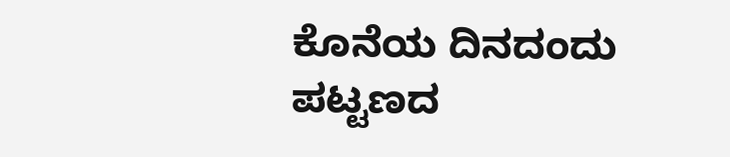ಕೊನೆಯ ದಿನದಂದು ಪಟ್ಟಣದ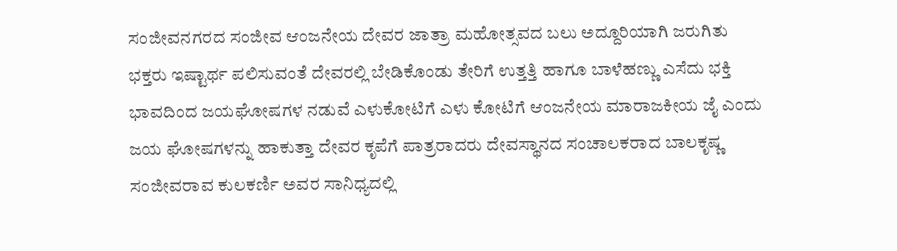ಸಂಜೀವನಗರದ ಸಂಜೀವ ಆಂಜನೇಯ ದೇವರ ಜಾತ್ರಾ ಮಹೋತ್ಸವದ ಬಲು ಅದ್ದೂರಿಯಾಗಿ ಜರುಗಿತು ಭಕ್ತರು ಇಷ್ಟಾರ್ಥ ಪಲಿಸುವಂತೆ ದೇವರಲ್ಲಿ ಬೇಡಿಕೊಂಡು ತೇರಿಗೆ ಉತ್ತತ್ತಿ ಹಾಗೂ ಬಾಳೆಹಣ್ಣು ಎಸೆದು ಭಕ್ತಿ ಭಾವದಿಂದ ಜಯಘೋಷಗಳ ನಡುವೆ ಎಳುಕೋಟಿಗೆ ಎಳು ಕೋಟಿಗೆ ಆಂಜನೇಯ ಮಾರಾಜಕೀಯ ಜೈ ಎಂದು ಜಯ ಘೋಷಗಳನ್ನು ಹಾಕುತ್ತಾ ದೇವರ ಕೃಪೆಗೆ ಪಾತ್ರರಾದರು ದೇವಸ್ಥಾನದ ಸಂಚಾಲಕರಾದ ಬಾಲಕೃಷ್ಣ ಸಂಜೀವರಾವ ಕುಲಕರ್ಣಿ ಅವರ ಸಾನಿಧ್ಯದಲ್ಲಿ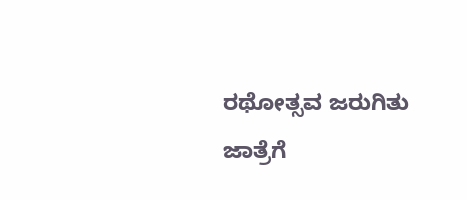ರಥೋತ್ಸವ ಜರುಗಿತು ಜಾತ್ರೆಗೆ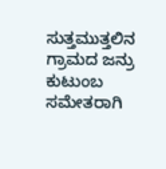ಸುತ್ತಮುತ್ತಲಿನ ಗ್ರಾಮದ ಜನ್ರು ಕುಟುಂಬ ಸಮೇತರಾಗಿ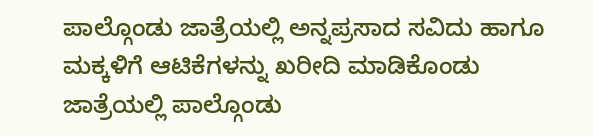ಪಾಲ್ಗೊಂಡು ಜಾತ್ರೆಯಲ್ಲಿ ಅನ್ನಪ್ರಸಾದ ಸವಿದು ಹಾಗೂ ಮಕ್ಕಳಿಗೆ ಆಟಿಕೆಗಳನ್ನು ಖರೀದಿ ಮಾಡಿಕೊಂಡು ಜಾತ್ರೆಯಲ್ಲಿ ಪಾಲ್ಗೊಂಡು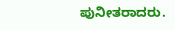ಪುನೀತರಾದರು.